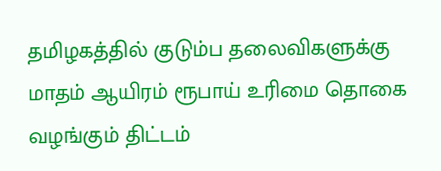தமிழகத்தில் குடும்ப தலைவிகளுக்கு மாதம் ஆயிரம் ரூபாய் உரிமை தொகை வழங்கும் திட்டம்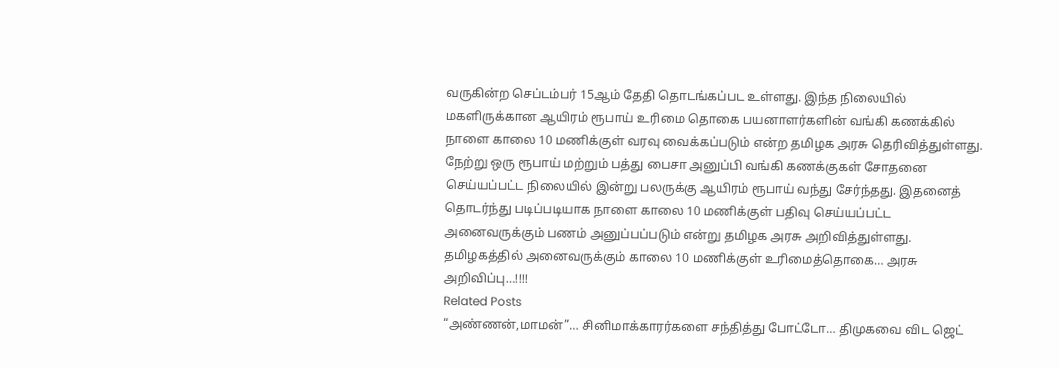வருகின்ற செப்டம்பர் 15ஆம் தேதி தொடங்கப்பட உள்ளது. இந்த நிலையில் மகளிருக்கான ஆயிரம் ரூபாய் உரிமை தொகை பயனாளர்களின் வங்கி கணக்கில் நாளை காலை 10 மணிக்குள் வரவு வைக்கப்படும் என்ற தமிழக அரசு தெரிவித்துள்ளது. நேற்று ஒரு ரூபாய் மற்றும் பத்து பைசா அனுப்பி வங்கி கணக்குகள் சோதனை செய்யப்பட்ட நிலையில் இன்று பலருக்கு ஆயிரம் ரூபாய் வந்து சேர்ந்தது. இதனைத் தொடர்ந்து படிப்படியாக நாளை காலை 10 மணிக்குள் பதிவு செய்யப்பட்ட அனைவருக்கும் பணம் அனுப்பப்படும் என்று தமிழக அரசு அறிவித்துள்ளது.
தமிழகத்தில் அனைவருக்கும் காலை 10 மணிக்குள் உரிமைத்தொகை… அரசு அறிவிப்பு…!!!!
Related Posts
“அண்ணன்,மாமன்”… சினிமாக்காரர்களை சந்தித்து போட்டோ… திமுகவை விட ஜெட்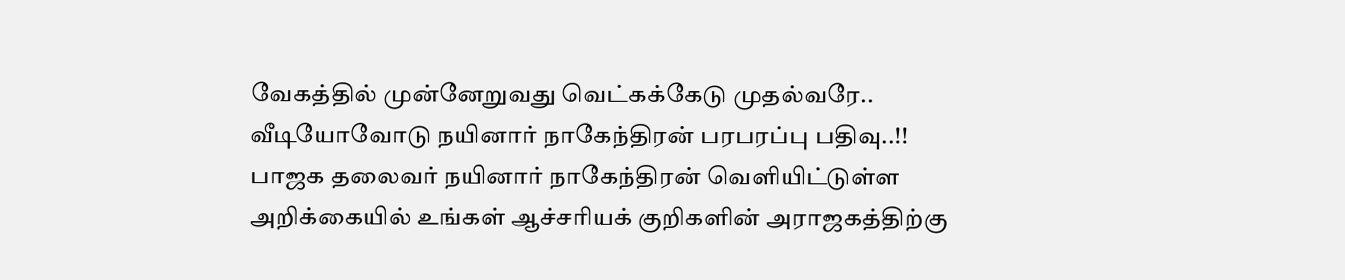வேகத்தில் முன்னேறுவது வெட்கக்கேடு முதல்வரே.. வீடியோவோடு நயினார் நாகேந்திரன் பரபரப்பு பதிவு..!!
பாஜக தலைவர் நயினார் நாகேந்திரன் வெளியிட்டுள்ள அறிக்கையில் உங்கள் ஆச்சரியக் குறிகளின் அராஜகத்திற்கு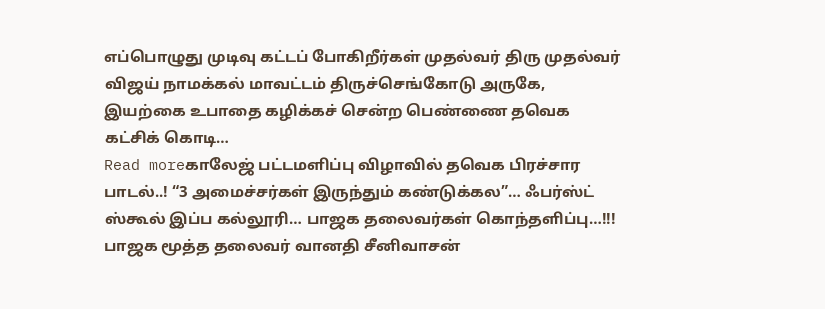எப்பொழுது முடிவு கட்டப் போகிறீர்கள் முதல்வர் திரு முதல்வர் விஜய் நாமக்கல் மாவட்டம் திருச்செங்கோடு அருகே, இயற்கை உபாதை கழிக்கச் சென்ற பெண்ணை தவெக கட்சிக் கொடி…
Read moreகாலேஜ் பட்டமளிப்பு விழாவில் தவெக பிரச்சார பாடல்..! “3 அமைச்சர்கள் இருந்தும் கண்டுக்கல”… ஃபர்ஸ்ட் ஸ்கூல் இப்ப கல்லூரி… பாஜக தலைவர்கள் கொந்தளிப்பு…!!!
பாஜக மூத்த தலைவர் வானதி சீனிவாசன்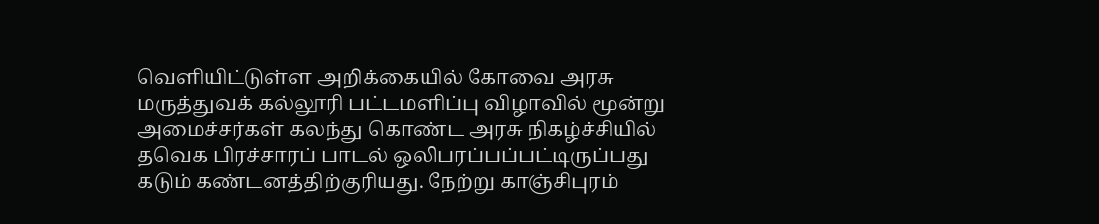வெளியிட்டுள்ள அறிக்கையில் கோவை அரசு மருத்துவக் கல்லூரி பட்டமளிப்பு விழாவில் மூன்று அமைச்சர்கள் கலந்து கொண்ட அரசு நிகழ்ச்சியில் தவெக பிரச்சாரப் பாடல் ஒலிபரப்பப்பட்டிருப்பது கடும் கண்டனத்திற்குரியது. நேற்று காஞ்சிபுரம்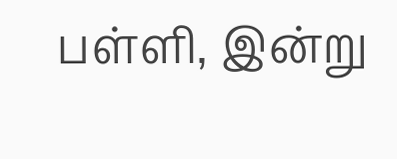பள்ளி, இன்று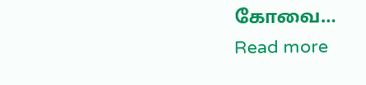கோவை…
Read more